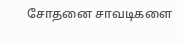சோதனை சாவடிகளை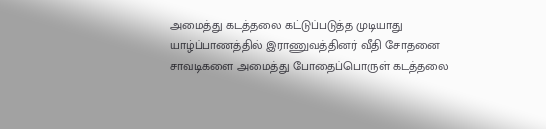அமைத்து கடத்தலை கட்டுப்படுத்த முடியாது
யாழ்ப்பாணத்தில் இராணுவத்தினர் வீதி சோதனை சாவடிகளை அமைத்து போதைப்பொருள் கடத்தலை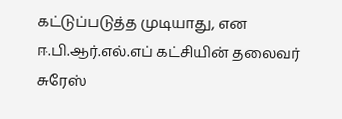கட்டுப்படுத்த முடியாது, என ஈ.பி.ஆர்.எல்.எப் கட்சியின் தலைவர் சுரேஸ்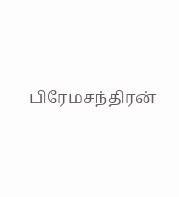பிரேமசந்திரன்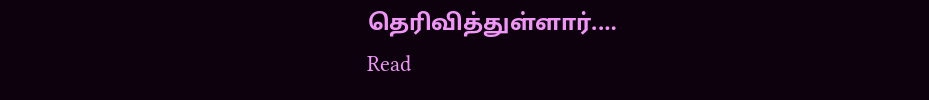தெரிவித்துள்ளார்.…
Read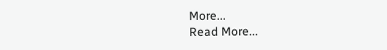More...
Read More...